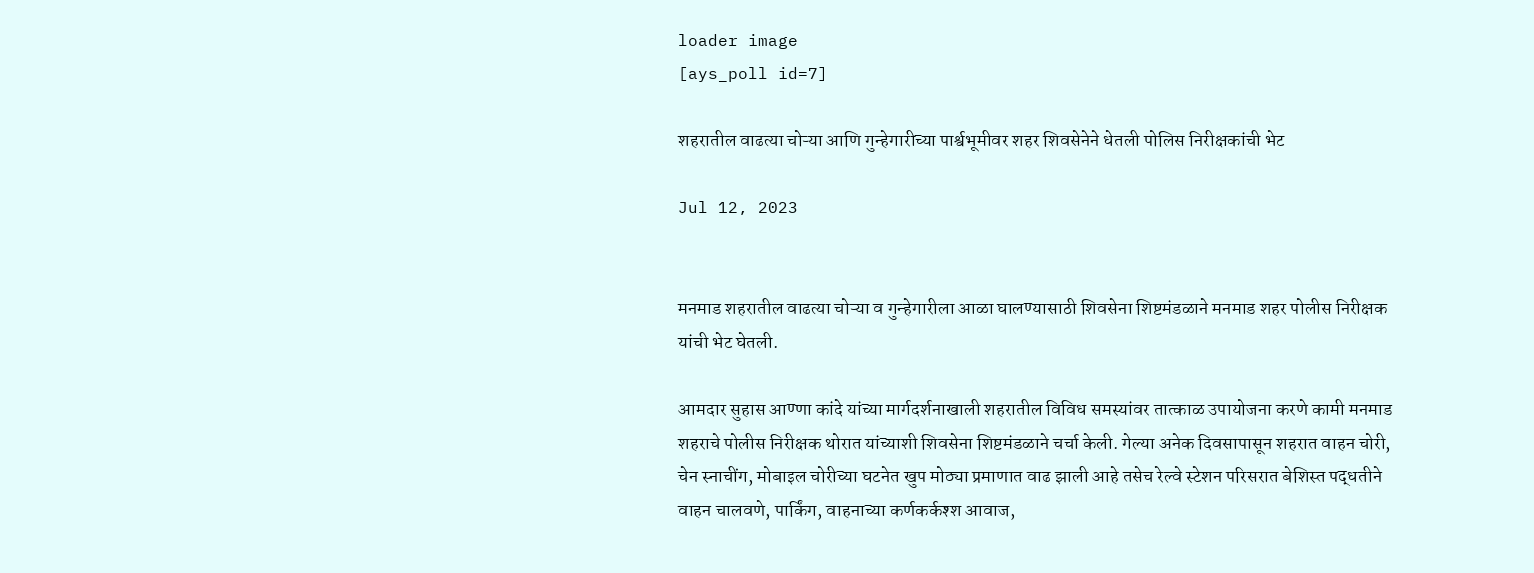loader image
[ays_poll id=7]

शहरातील वाढत्या चोऱ्या आणि गुन्हेगारीच्या पार्श्वभूमीवर शहर शिवसेनेने धेतली पोलिस निरीक्षकांची भेट

Jul 12, 2023


मनमाड शहरातील वाढत्या चोऱ्या व गुन्हेगारीला आळा घालण्यासाठी शिवसेना शिष्टमंडळाने मनमाड शहर पोलीस निरीक्षक यांची भेट घेतली.

आमदार सुहास आण्णा कांदे यांच्या मार्गदर्शनाखाली शहरातील विविध समस्यांवर तात्काळ उपायोजना करणे कामी मनमाड शहराचे पोलीस निरीक्षक थोरात यांच्याशी शिवसेना शिष्टमंडळाने चर्चा केली. गेल्या अनेक दिवसापासून शहरात वाहन चोरी, चेन स्नाचींग, मोबाइल चोरीच्या घटनेत खुप मोठ्या प्रमाणात वाढ झाली आहे तसेच रेल्वे स्टेशन परिसरात बेशिस्त पद्धतीने वाहन चालवणे, पार्किंग, वाहनाच्या कर्णकर्कश्श आवाज,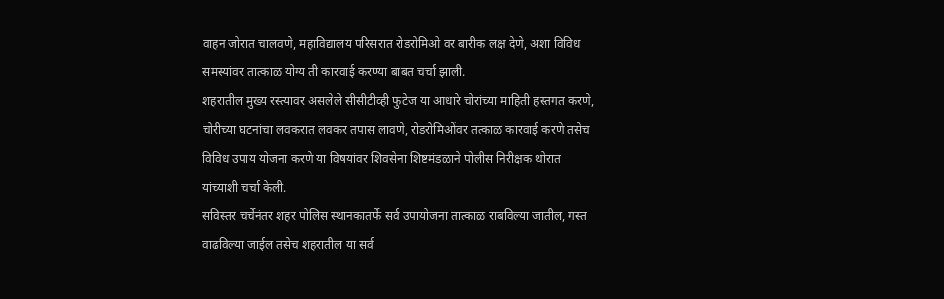वाहन जोरात चालवणे, महाविद्यालय परिसरात रोडरोमिओ वर बारीक लक्ष देणे, अशा विविध समस्यांवर तात्काळ योग्य ती कारवाई करण्या बाबत चर्चा झाली.
शहरातील मुख्य रस्त्यावर असलेले सीसीटीव्ही फुटेज या आधारे चोरांच्या माहिती हस्तगत करणे, चोरीच्या घटनांचा लवकरात लवकर तपास लावणे, रोडरोमिओंवर तत्काळ कारवाई करणे तसेच विविध उपाय योजना करणे या विषयांवर शिवसेना शिष्टमंडळाने पोलीस निरीक्षक थोरात यांच्याशी चर्चा केली.
सविस्तर चर्चेनंतर शहर पोलिस स्थानकातर्फे सर्व उपायोजना तात्काळ राबविल्या जातील, गस्त वाढविल्या जाईल तसेच शहरातील या सर्व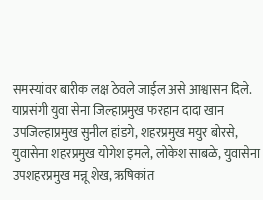समस्यांवर बारीक लक्ष ठेवले जाईल असे आश्वासन दिले.
याप्रसंगी युवा सेना जिल्हाप्रमुख फरहान दादा खान उपजिल्हाप्रमुख सुनील हांडगे, शहरप्रमुख मयुर बोरसे, युवासेना शहरप्रमुख योगेश इमले, लोकेश साबळे, युवासेना उपशहरप्रमुख मन्नू शेख, ऋषिकांत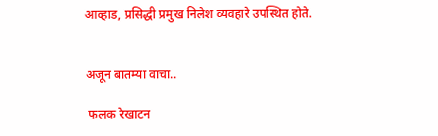आव्हाड, प्रसिद्धी प्रमुख निलेश व्यवहारे उपस्थित होते.


अजून बातम्या वाचा..

 फलक रेखाटन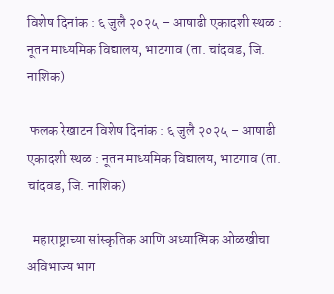विशेष दिनांक : ६ जुलै २०२५ – आषाढी एकादशी स्थळ : नूतन माध्यमिक विद्यालय, भाटगाव (ता. चांदवड, जि. नाशिक)

 फलक रेखाटन विशेष दिनांक : ६ जुलै २०२५ – आषाढी एकादशी स्थळ : नूतन माध्यमिक विद्यालय, भाटगाव (ता. चांदवड, जि. नाशिक)

  महाराष्ट्राच्या सांस्कृतिक आणि अध्यात्मिक ओळखीचा अविभाज्य भाग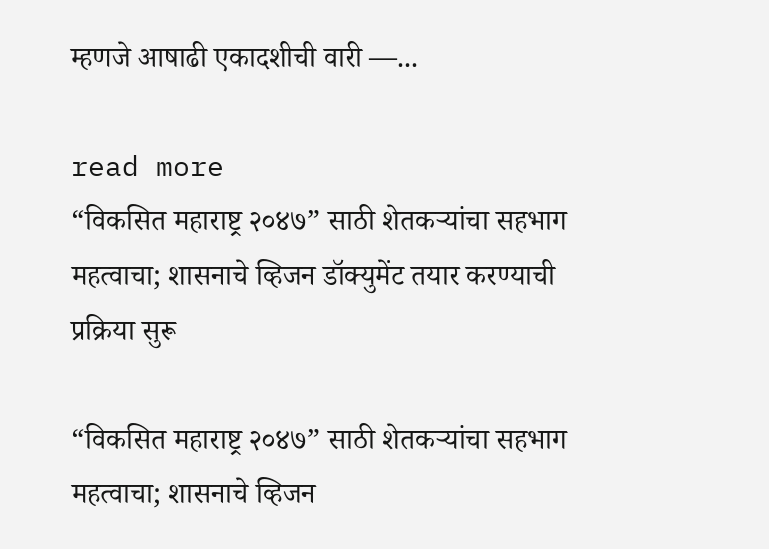म्हणजे आषाढी एकादशीची वारी —...

read more
“विकसित महाराष्ट्र २०४७” साठी शेतकऱ्यांचा सहभाग महत्वाचा; शासनाचे व्हिजन डॉक्युमेंट तयार करण्याची प्रक्रिया सुरू

“विकसित महाराष्ट्र २०४७” साठी शेतकऱ्यांचा सहभाग महत्वाचा; शासनाचे व्हिजन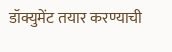डॉक्युमेंट तयार करण्याची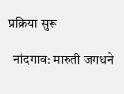प्रक्रिया सुरू

  नांदगाव: मारुती जगधने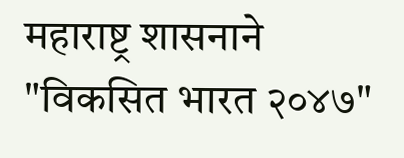महाराष्ट्र शासनाने "विकसित भारत २०४७"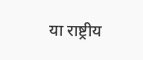या राष्ट्रीय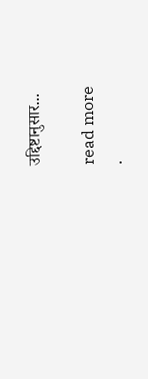उद्दिष्टानुसार...

read more
.